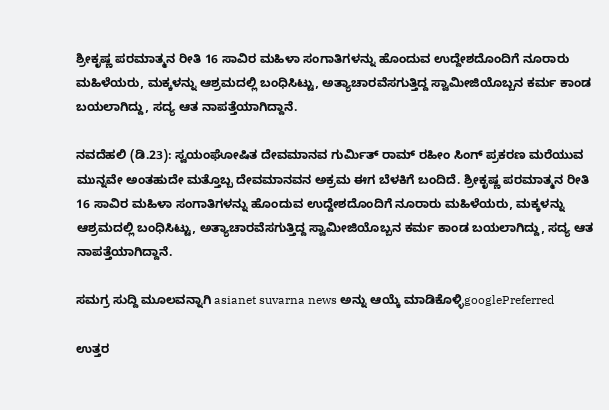ಶ್ರೀಕೃಷ್ಣ ಪರಮಾತ್ಮನ ರೀತಿ 16 ಸಾವಿರ ಮಹಿಳಾ ಸಂಗಾತಿಗಳನ್ನು ಹೊಂದುವ ಉದ್ದೇಶದೊಂದಿಗೆ ನೂರಾರು ಮಹಿಳೆಯರು, ಮಕ್ಕಳನ್ನು ಆಶ್ರಮದಲ್ಲಿ ಬಂಧಿಸಿಟ್ಟು, ಅತ್ಯಾಚಾರವೆಸಗುತ್ತಿದ್ದ ಸ್ವಾಮೀಜಿಯೊಬ್ಬನ ಕರ್ಮ ಕಾಂಡ ಬಯಲಾಗಿದ್ದು, ಸದ್ಯ ಆತ ನಾಪತ್ತೆಯಾಗಿದ್ದಾನೆ.

ನವದೆಹಲಿ (ಡಿ.23): ಸ್ವಯಂಘೋಷಿತ ದೇವಮಾನವ ಗುರ್ಮಿತ್ ರಾಮ್ ರಹೀಂ ಸಿಂಗ್ ಪ್ರಕರಣ ಮರೆಯುವ ಮುನ್ನವೇ ಅಂತಹುದೇ ಮತ್ತೊಬ್ಬ ದೇವಮಾನವನ ಅಕ್ರಮ ಈಗ ಬೆಳಕಿಗೆ ಬಂದಿದೆ. ಶ್ರೀಕೃಷ್ಣ ಪರಮಾತ್ಮನ ರೀತಿ 16 ಸಾವಿರ ಮಹಿಳಾ ಸಂಗಾತಿಗಳನ್ನು ಹೊಂದುವ ಉದ್ದೇಶದೊಂದಿಗೆ ನೂರಾರು ಮಹಿಳೆಯರು, ಮಕ್ಕಳನ್ನು ಆಶ್ರಮದಲ್ಲಿ ಬಂಧಿಸಿಟ್ಟು, ಅತ್ಯಾಚಾರವೆಸಗುತ್ತಿದ್ದ ಸ್ವಾಮೀಜಿಯೊಬ್ಬನ ಕರ್ಮ ಕಾಂಡ ಬಯಲಾಗಿದ್ದು, ಸದ್ಯ ಆತ ನಾಪತ್ತೆಯಾಗಿದ್ದಾನೆ.

ಸಮಗ್ರ ಸುದ್ದಿ ಮೂಲವನ್ನಾಗಿ asianet suvarna news ಅನ್ನು ಆಯ್ಕೆ ಮಾಡಿಕೊಳ್ಳಿgooglePreferred

ಉತ್ತರ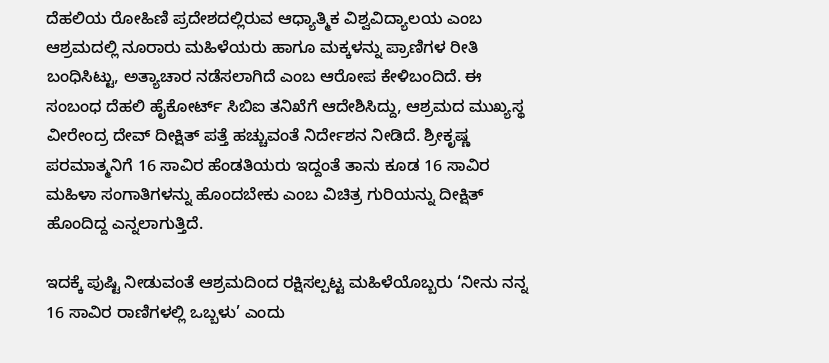ದೆಹಲಿಯ ರೋಹಿಣಿ ಪ್ರದೇಶದಲ್ಲಿರುವ ಆಧ್ಯಾತ್ಮಿಕ ವಿಶ್ವವಿದ್ಯಾಲಯ ಎಂಬ ಆಶ್ರಮದಲ್ಲಿ ನೂರಾರು ಮಹಿಳೆಯರು ಹಾಗೂ ಮಕ್ಕಳನ್ನು ಪ್ರಾಣಿಗಳ ರೀತಿ ಬಂಧಿಸಿಟ್ಟು, ಅತ್ಯಾಚಾರ ನಡೆಸಲಾಗಿದೆ ಎಂಬ ಆರೋಪ ಕೇಳಿಬಂದಿದೆ. ಈ ಸಂಬಂಧ ದೆಹಲಿ ಹೈಕೋರ್ಟ್ ಸಿಬಿಐ ತನಿಖೆಗೆ ಆದೇಶಿಸಿದ್ದು, ಆಶ್ರಮದ ಮುಖ್ಯಸ್ಥ ವೀರೇಂದ್ರ ದೇವ್ ದೀಕ್ಷಿತ್ ಪತ್ತೆ ಹಚ್ಚುವಂತೆ ನಿರ್ದೇಶನ ನೀಡಿದೆ. ಶ್ರೀಕೃಷ್ಣ ಪರಮಾತ್ಮನಿಗೆ 16 ಸಾವಿರ ಹೆಂಡತಿಯರು ಇದ್ದಂತೆ ತಾನು ಕೂಡ 16 ಸಾವಿರ ಮಹಿಳಾ ಸಂಗಾತಿಗಳನ್ನು ಹೊಂದಬೇಕು ಎಂಬ ವಿಚಿತ್ರ ಗುರಿಯನ್ನು ದೀಕ್ಷಿತ್ ಹೊಂದಿದ್ದ ಎನ್ನಲಾಗುತ್ತಿದೆ.

ಇದಕ್ಕೆ ಪುಷ್ಟಿ ನೀಡುವಂತೆ ಆಶ್ರಮದಿಂದ ರಕ್ಷಿಸಲ್ಪಟ್ಟ ಮಹಿಳೆಯೊಬ್ಬರು ‘ನೀನು ನನ್ನ 16 ಸಾವಿರ ರಾಣಿಗಳಲ್ಲಿ ಒಬ್ಬಳು’ ಎಂದು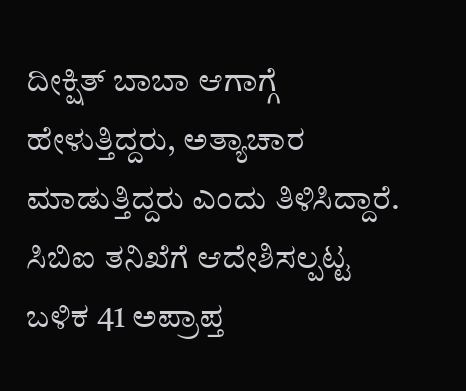ದೀಕ್ಷಿತ್ ಬಾಬಾ ಆಗಾಗ್ಗೆ ಹೇಳುತ್ತಿದ್ದರು, ಅತ್ಯಾಚಾರ ಮಾಡುತ್ತಿದ್ದರು ಎಂದು ತಿಳಿಸಿದ್ದಾರೆ. ಸಿಬಿಐ ತನಿಖೆಗೆ ಆದೇಶಿಸಲ್ಪಟ್ಟ ಬಳಿಕ 41 ಅಪ್ರಾಪ್ತ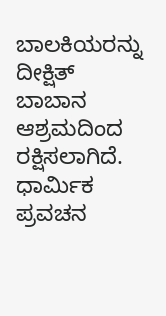ಬಾಲಕಿಯರನ್ನು ದೀಕ್ಷಿತ್ ಬಾಬಾನ ಆಶ್ರಮದಿಂದ ರಕ್ಷಿಸಲಾಗಿದೆ. ಧಾರ್ಮಿಕ ಪ್ರವಚನ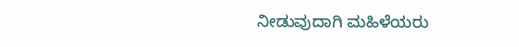ನೀಡುವುದಾಗಿ ಮಹಿಳೆಯರು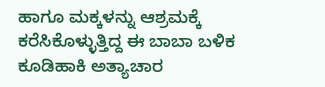ಹಾಗೂ ಮಕ್ಕಳನ್ನು ಆಶ್ರಮಕ್ಕೆ ಕರೆಸಿಕೊಳ್ಳುತ್ತಿದ್ದ ಈ ಬಾಬಾ ಬಳಿಕ ಕೂಡಿಹಾಕಿ ಅತ್ಯಾಚಾರ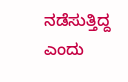ನಡೆಸುತ್ತಿದ್ದ ಎಂದು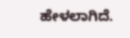ಹೇಳಲಾಗಿದೆ.